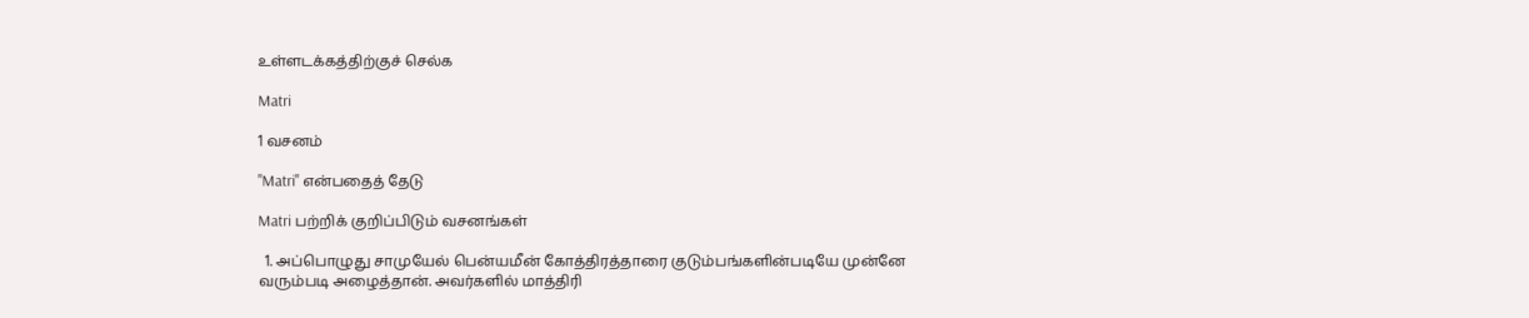உள்ளடக்கத்திற்குச் செல்க

Matri

1 வசனம்

"Matri" என்பதைத் தேடு

Matri பற்றிக் குறிப்பிடும் வசனங்கள்

  1. அப்பொழுது சாமுயேல் பென்யமீன் கோத்திரத்தாரை குடும்பங்களின்படியே முன்னே வரும்படி அழைத்தான். அவர்களில் மாத்திரி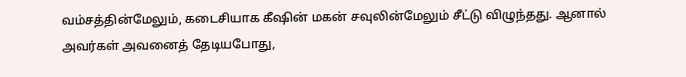வம்சத்தின்மேலும், கடைசியாக கீஷின் மகன் சவுலின்மேலும் சீட்டு விழுந்தது. ஆனால் அவர்கள் அவனைத் தேடியபோது,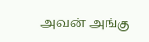அவன் அங்கு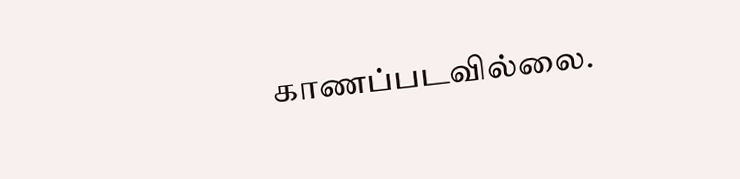காணப்படவில்லை.